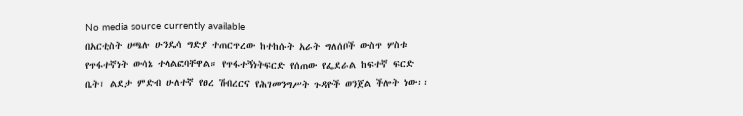No media source currently available
በአርቲስት ሀጫሉ ሁንዴሳ ግድያ ተጠርጥረው ከተከሱት አራት ግለሰቦች ውስጥ ሦስቱ የጥፋተኛነት ውሳኔ ተላልፎባቸዋል። የጥፋተኝነትፍርድ የሰጠው የፌደራል ከፍተኛ ፍርድ ቤት፣ ልደታ ምድብ ሁለተኛ የፀረ ሽብረርና የሕገመንግሥት ጉዳዮች ወንጀል ችሎት ነው፡፡